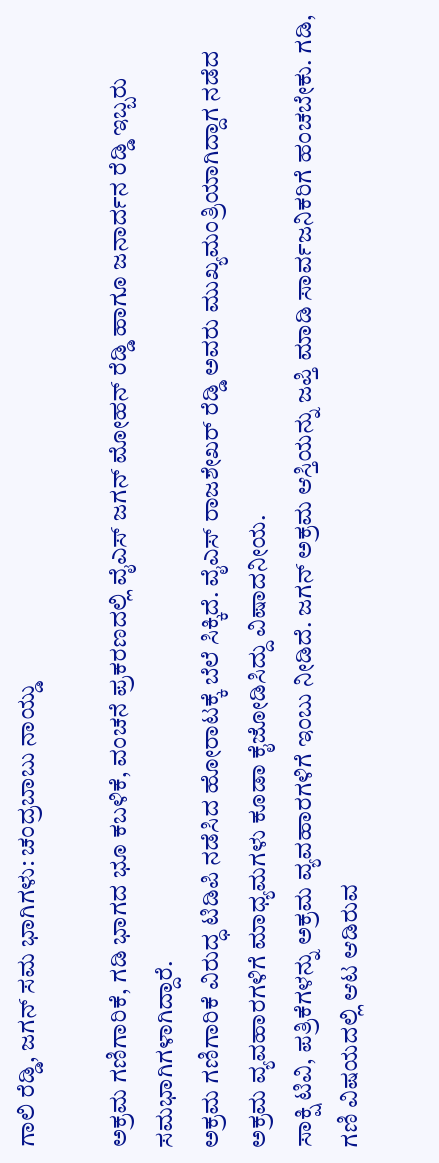ಗಾಲಿ ರೆಡ್ಡಿ, ಜಗನ್ ಸಮ ಭಾಗಿಗಳು: ಚಂದ್ರಬಾಬು ನಾಯ್ಡು

ಅಕ್ರಮ ಗಣಿಗಾರಿಕೆ, ಗಡಿ ಭಾಗದ ಭೂ ಕಬಳಿಕೆ, ವಂಚನೆ ಪ್ರಕರಣದಲ್ಲಿ ವೈಎಸ್ ಜಗನ್ ಮೋಹನ್ ರೆಡ್ಡಿ ಹಾಗೂ ಜನಾರ್ದನ ರೆಡ್ಡಿ ಇಬ್ಬರು ಸಮಭಾಗಿಗಳಾಗಿದ್ದಾರೆ.
ಅಕ್ರಮ ಗಣಿಗಾರಿಕೆ ವಿರುದ್ಧ ಟಿಡಿಪಿ ನಡೆಸಿದ ಹೋರಾಟಕ್ಕೆ ಬೆಲೆ ಸಿಕ್ಕಿದೆ. ವೈಎಸ್ ರಾಜಶೇಖರ್ ರೆಡ್ಡಿ ಅವರು ಮುಖ್ಯಮಂತ್ರಿಯಾಗಿದ್ದಾಗ ನಡೆದ ಅಕ್ರಮ ವ್ಯವಹಾರಗಳಿಗೆ ಮಾಧ್ಯಮಗಳು ಕೂಡಾ ಕೈಜೋಡಿಸಿದ್ದು ವಿಷಾದನೀಯ.
ಸಾಕ್ಷಿ ಟಿವಿ, ಪತ್ರಿಕೆಗಳನ್ನು ಅಕ್ರಮ ವ್ಯವಹಾರಗಳಿಗೆ ಇಂಬು ನೀಡಿದೆ. ಜಗನ್ ಅಕ್ರಮ ಆಸ್ತಿಯನ್ನು ಜಪ್ತಿ ಮಾಡಿ ಸಾರ್ವಜನಿಕರಿಗೆ ಹಂಚಬೇಕು. ಗಡಿ, ಗಣಿ ವಿಷಯದಲ್ಲಿ ಆಟ ಆಡಿರುವ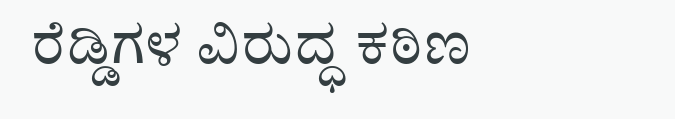ರೆಡ್ಡಿಗಳ ವಿರುದ್ಧ ಕಠಿಣ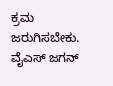ಕ್ರಮ ಜರುಗಿಸಬೇಕು.
ವೈಎಸ್ ಜಗನ್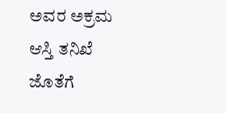ಅವರ ಅಕ್ರಮ ಆಸ್ತಿ ತನಿಖೆ ಜೊತೆಗೆ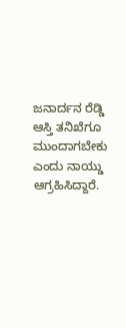ಜನಾರ್ದನ ರೆಡ್ಡಿ ಆಸ್ತಿ ತನಿಖೆಗೂ ಮುಂದಾಗಬೇಕು ಎಂದು ನಾಯ್ಡು ಆಗ್ರಹಿಸಿದ್ದಾರೆ.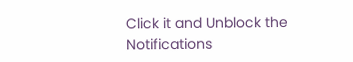Click it and Unblock the Notifications